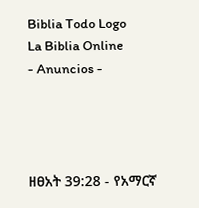Biblia Todo Logo
La Biblia Online
- Anuncios -




ዘፀአት 39:28 - የአማርኛ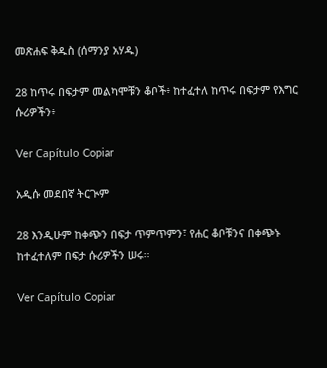መጽሐፍ ቅዱስ (ሰማንያ አሃዱ)

28 ከጥሩ በፍታም መልካሞቹን ቆቦች፥ ከተፈተለ ከጥሩ በፍታም የእግር ሱሪዎችን፥

Ver Capítulo Copiar

አዲሱ መደበኛ ትርጒም

28 እንዲሁም ከቀጭን በፍታ ጥምጥምን፣ የሐር ቆቦቹንና በቀጭኑ ከተፈተለም በፍታ ሱሪዎችን ሠሩ።

Ver Capítulo Copiar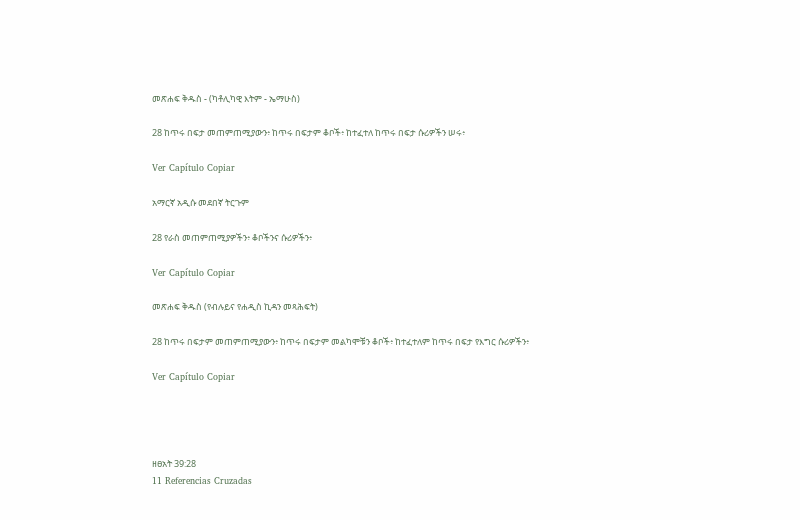መጽሐፍ ቅዱስ - (ካቶሊካዊ እትም - ኤማሁስ)

28 ከጥሩ በፍታ መጠምጠሚያውን፥ ከጥሩ በፍታም ቆቦች፥ ከተፈተለ ከጥሩ በፍታ ሱሪዎችን ሠሩ፥

Ver Capítulo Copiar

አማርኛ አዲሱ መደበኛ ትርጉም

28 የራስ መጠምጠሚያዎችን፥ ቆቦችንና ሱሪዎችን፥

Ver Capítulo Copiar

መጽሐፍ ቅዱስ (የብሉይና የሐዲስ ኪዳን መጻሕፍት)

28 ከጥሩ በፍታም መጠምጠሚያውን፥ ከጥሩ በፍታም መልካሞቹን ቆቦች፥ ከተፈተለም ከጥሩ በፍታ የእግር ሱሪዎችን፥

Ver Capítulo Copiar




ዘፀአት 39:28
11 Referencias Cruzadas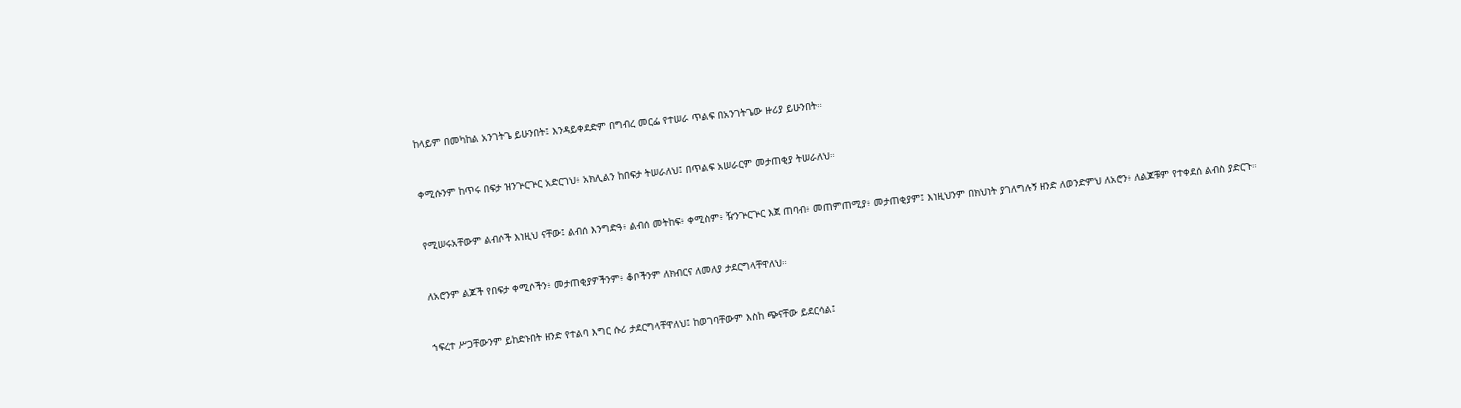ከላይም በመካከል አንገትጌ ይሁንበት፤ እንዳይቀደድም በግብረ መርፌ የተሠራ ጥልፍ በአንገትጌው ዙሪያ ይሁንበት።


ቀሚሱንም ከጥሩ በፍታ ዝንጕርጕር አድርገህ፥ አክሊልን ከበፍታ ትሠራለህ፤ በጥልፍ አሠራርም መታጠቂያ ትሠራለህ።


የሚሠሩአቸውም ልብሶች እነዚህ ናቸው፤ ልብሰ እንግድዓ፥ ልብሰ መትከፍ፥ ቀሚስም፥ ዥንጕርጕር እጀ ጠባብ፥ መጠምጠሚያ፥ መታጠቂያም፤ እነዚህንም በክህነት ያገለግሉኝ ዘንድ ለወንድምህ ለአሮን፥ ለልጆቹም የተቀደሰ ልብስ ያድርጉ።


ለአሮንም ልጆች የበፍታ ቀሚሶችን፥ መታጠቂያዎችንም፥ ቆቦችንም ለክብርና ለመለያ ታደርግላቸዋለህ።


ኀፍረተ ሥጋቸውንም ይከድኑበት ዘንድ የተልባ እግር ሱሪ ታደርግላቸዋለህ፤ ከወገባቸውም እስከ ጭናቸው ይደርሳል፤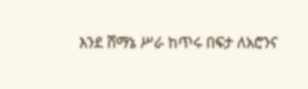እንደ ሸማኔ ሥራ ከጥሩ በፍታ ለአሮንና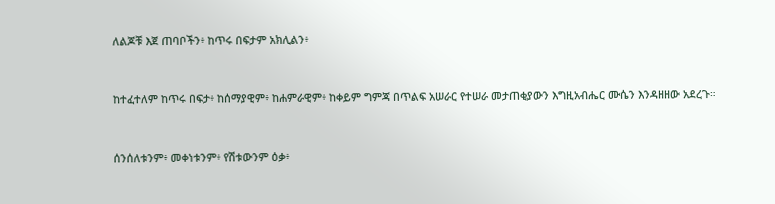ለልጆቹ እጀ ጠባቦችን፥ ከጥሩ በፍታም አክሊልን፥


ከተፈተለም ከጥሩ በፍታ፥ ከሰማያዊም፥ ከሐምራዊም፥ ከቀይም ግምጃ በጥልፍ አሠራር የተሠራ መታጠቂያውን እግዚአብሔር ሙሴን እንዳዘዘው አደረጉ።


ሰንሰለቱንም፥ መቀነቱንም፥ የሽቱውንም ዕቃ፥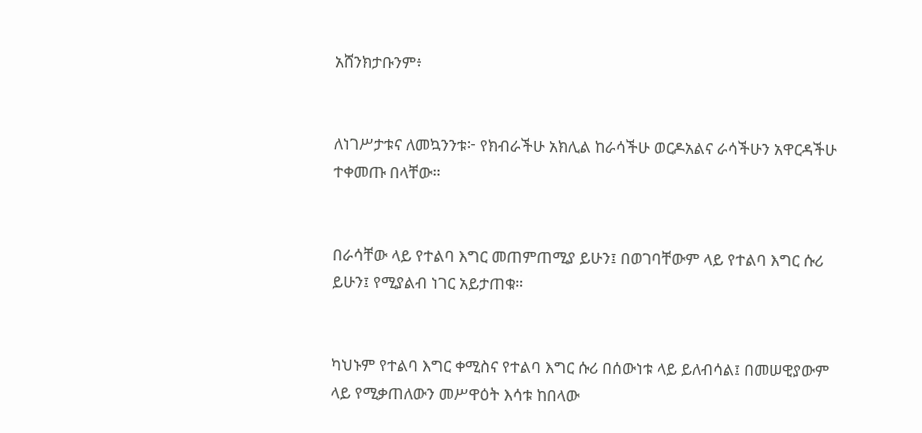አሸንክታቡንም፥


ለነገሥታቱና ለመኳንንቱ፦ የክብራችሁ አክሊል ከራሳችሁ ወርዶአልና ራሳችሁን አዋርዳችሁ ተቀመጡ በላቸው።


በራሳቸው ላይ የተልባ እግር መጠምጠሚያ ይሁን፤ በወገባቸውም ላይ የተልባ እግር ሱሪ ይሁን፤ የሚያልብ ነገር አይታጠቁ።


ካህኑም የተልባ እግር ቀሚስና የተልባ እግር ሱሪ በሰውነቱ ላይ ይለብሳል፤ በመሠዊያውም ላይ የሚቃጠለውን መሥዋዕት እሳቱ ከበላው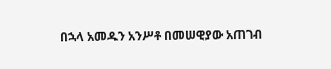በኋላ አመዱን አንሥቶ በመሠዊያው አጠገብ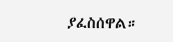ያፈስሰዋል።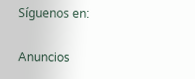Síguenos en:

Anuncios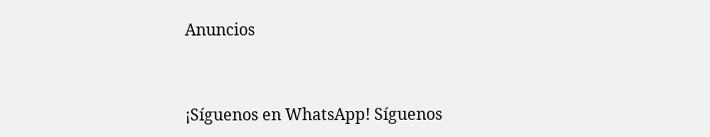Anuncios


¡Síguenos en WhatsApp! Síguenos